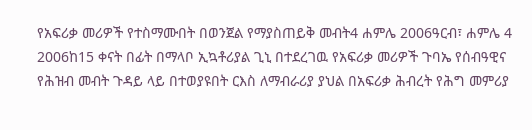የአፍሪቃ መሪዎች የተስማሙበት በወንጀል የማያስጠይቅ መብት4 ሐምሌ 2006ዓርብ፣ ሐምሌ 4 2006ከ15 ቀናት በፊት በማላቦ ኢኳቶሪያል ጊኒ በተደረገዉ የአፍሪቃ መሪዎች ጉባኤ የሰብዓዊና የሕዝብ መብት ጉዳይ ላይ በተወያዩበት ርእስ ለማብራሪያ ያህል በአፍሪቃ ሕብረት የሕግ መምሪያ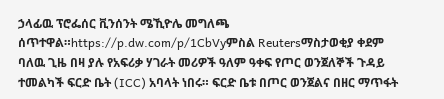ኃላፊዉ ፕሮፌሰር ቪንሰንት ሜኺዮሌ መግለጫ ሰጥተዋል።https://p.dw.com/p/1CbVyምስል Reutersማስታወቂያ ቀደም ባለዉ ጊዜ በዛ ያሉ የአፍሪቃ ሃገራት መሪዎች ዓለም ዓቀፍ የጦር ወንጀለኞች ጉዳይ ተመልካች ፍርድ ቤት (ICC) አባላት ነበሩ። ፍርድ ቤቱ በጦር ወንጀልና በዘር ማጥፋት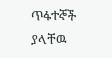ጥፋተኞች ያላቸዉ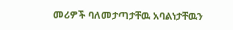መሪዎች ባለመታጣታቸዉ አባልነታቸዉን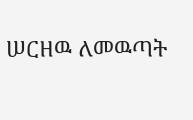ሠርዘዉ ለመዉጣት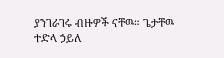ያንገራገሩ ብዙዎች ናቸዉ። ጌታቸዉ ተድላ ኃይለ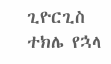ጊዮርጊስ ተክሌ የኋላ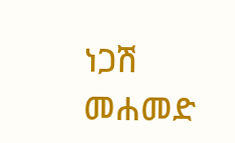ነጋሽ መሐመድ